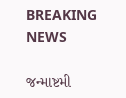BREAKING NEWS

જન્માષ્ટમી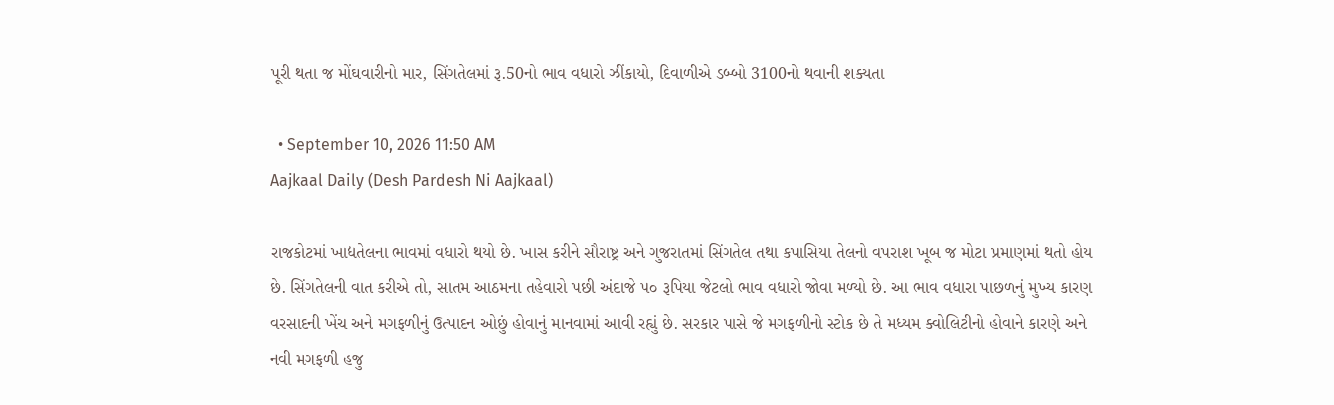પૂરી થતા જ મોંઘવારીનો માર, સિંગતેલમાં રૂ.50નો ભાવ વધારો ઝીંકાયો, દિવાળીએ ડબ્બો 3100નો થવાની શક્યતા

  • September 10, 2026 11:50 AM
Aajkaal Daily (Desh Pardesh Ni Aajkaal)

રાજકોટમાં ખાદ્યતેલના ભાવમાં વધારો થયો છે. ખાસ કરીને સૌરાષ્ટ્ર અને ગુજરાતમાં સિંગતેલ તથા કપાસિયા તેલનો વપરાશ ખૂબ જ મોટા પ્રમાણમાં થતો હોય છે. સિંગતેલની વાત કરીએ તો, સાતમ આઠમના તહેવારો પછી અંદાજે ૫૦ રૂપિયા જેટલો ભાવ વધારો જોવા મળ્યો છે. આ ભાવ વધારા પાછળનું મુખ્ય કારણ વરસાદની ખેંચ અને મગફળીનું ઉત્પાદન ઓછું હોવાનું માનવામાં આવી રહ્યું છે. સરકાર પાસે જે મગફળીનો સ્ટોક છે તે મધ્યમ ક્વોલિટીનો હોવાને કારણે અને નવી મગફળી હજુ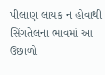પીલાણ લાયક ન હોવાથી સિંગતેલના ભાવમાં આ ઉછાળો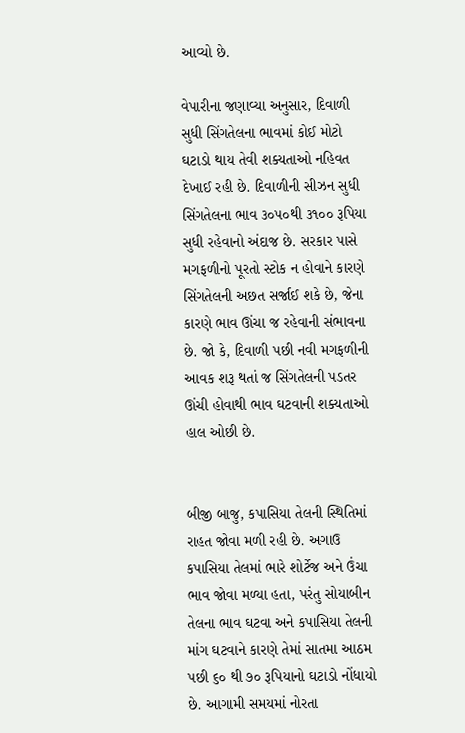આવ્યો છે.

વેપારીના જણાવ્યા અનુસાર, દિવાળી સુધી સિંગતેલના ભાવમાં કોઈ મોટો ઘટાડો થાય તેવી શક્યતાઓ નહિવત દેખાઈ રહી છે. દિવાળીની સીઝન સુધી સિંગતેલના ભાવ ૩૦૫૦થી ૩૧૦૦ રૂપિયા સુધી રહેવાનો અંદાજ છે. સરકાર પાસે મગફળીનો પૂરતો સ્ટોક ન હોવાને કારણે સિંગતેલની અછત સર્જાઈ શકે છે, જેના કારણે ભાવ ઊંચા જ રહેવાની સંભાવના છે. જો કે, દિવાળી પછી નવી મગફળીની આવક શરૂ થતાં જ સિંગતેલની પડતર ઊંચી હોવાથી ભાવ ઘટવાની શક્યતાઓ હાલ ઓછી છે.


બીજી બાજુ, કપાસિયા તેલની સ્થિતિમાં રાહત જોવા મળી રહી છે. અગાઉ કપાસિયા તેલમાં ભારે શોર્ટેજ અને ઉંચા ભાવ જોવા મળ્યા હતા, પરંતુ સોયાબીન તેલના ભાવ ઘટવા અને કપાસિયા તેલની માંગ ઘટવાને કારણે તેમાં સાતમા આઠમ પછી ૬૦ થી ૭૦ રૂપિયાનો ઘટાડો નોંધાયો છે. આગામી સમયમાં નોરતા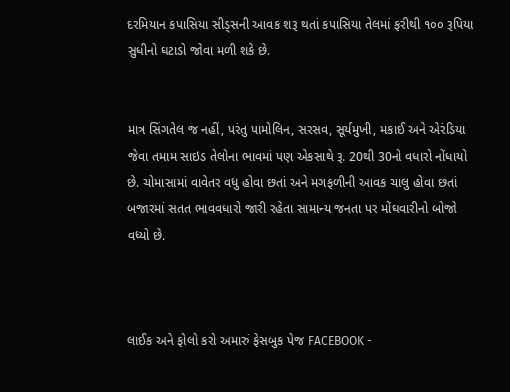દરમિયાન કપાસિયા સીડ્સની આવક શરૂ થતાં કપાસિયા તેલમાં ફરીથી ૧૦૦ રૂપિયા સુધીનો ઘટાડો જોવા મળી શકે છે.


માત્ર સિંગતેલ જ નહીં, પરંતુ પામોલિન, સરસવ, સૂર્યમુખી, મકાઈ અને એરંડિયા જેવા તમામ સાઇડ તેલોના ભાવમાં પણ એકસાથે રૂ. 20થી 30નો વધારો નોંધાયો છે. ચોમાસામાં વાવેતર વધુ હોવા છતાં અને મગફળીની આવક ચાલુ હોવા છતાં બજારમાં સતત ભાવવધારો જારી રહેતા સામાન્ય જનતા પર મોંઘવારીનો બોજો વધ્યો છે.



લાઈક અને ફોલો કરો અમારું ફેસબુક પેજ FACEBOOK -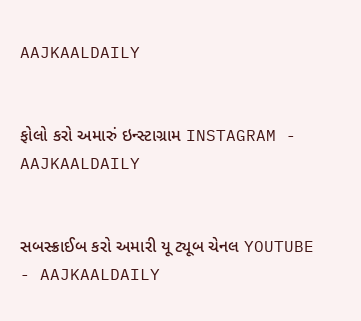AAJKAALDAILY


ફોલો કરો અમારું ઇન્સ્ટાગ્રામ INSTAGRAM - AAJKAALDAILY


સબસ્ક્રાઈબ કરો અમારી યૂ ટ્યૂબ ચેનલ YOUTUBE - AAJKAALDAILY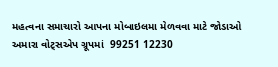મહત્વના સમાચારો આપના મોબાઇલમા મેળવવા માટે જોડાઓ અમારા વોટ્સએપ ગ્રૂપમાં  99251 12230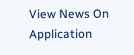View News On Application